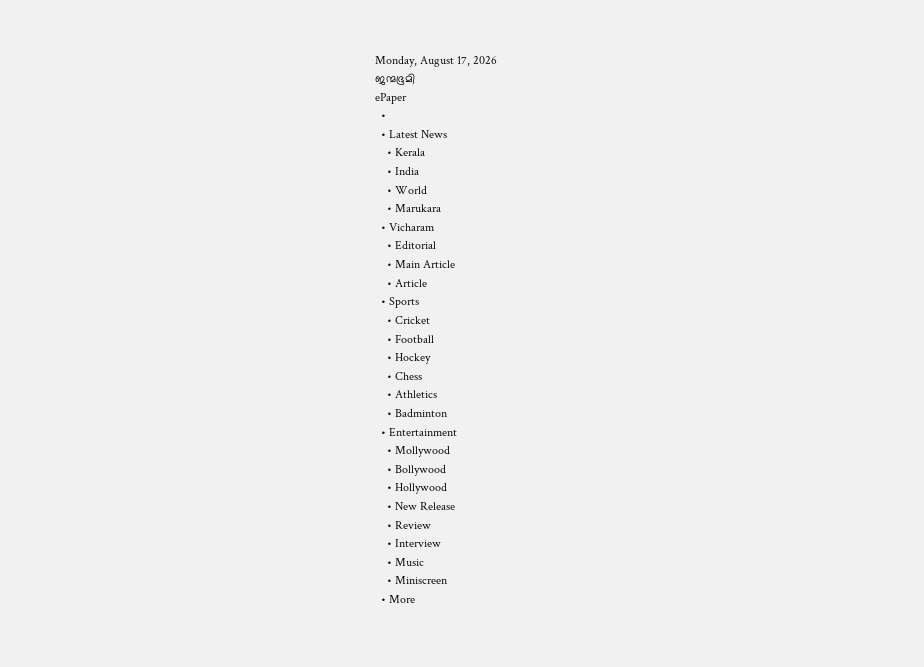Monday, August 17, 2026
ജന്മഭൂമി
ePaper
  •
  • Latest News
    • Kerala
    • India
    • World
    • Marukara
  • Vicharam
    • Editorial
    • Main Article
    • Article
  • Sports
    • Cricket
    • Football
    • Hockey
    • Chess
    • Athletics
    • Badminton
  • Entertainment
    • Mollywood
    • Bollywood
    • Hollywood
    • New Release
    • Review
    • Interview
    • Music
    • Miniscreen
  • More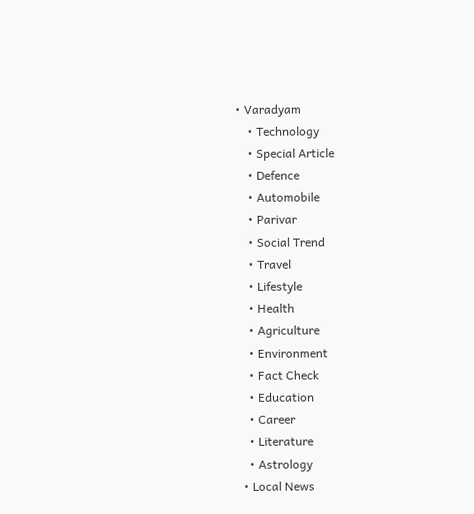• Varadyam
    • Technology
    • Special Article
    • Defence
    • Automobile
    • Parivar
    • Social Trend
    • Travel
    • Lifestyle
    • Health
    • Agriculture
    • Environment
    • Fact Check
    • Education
    • Career
    • Literature
    • Astrology
  • Local News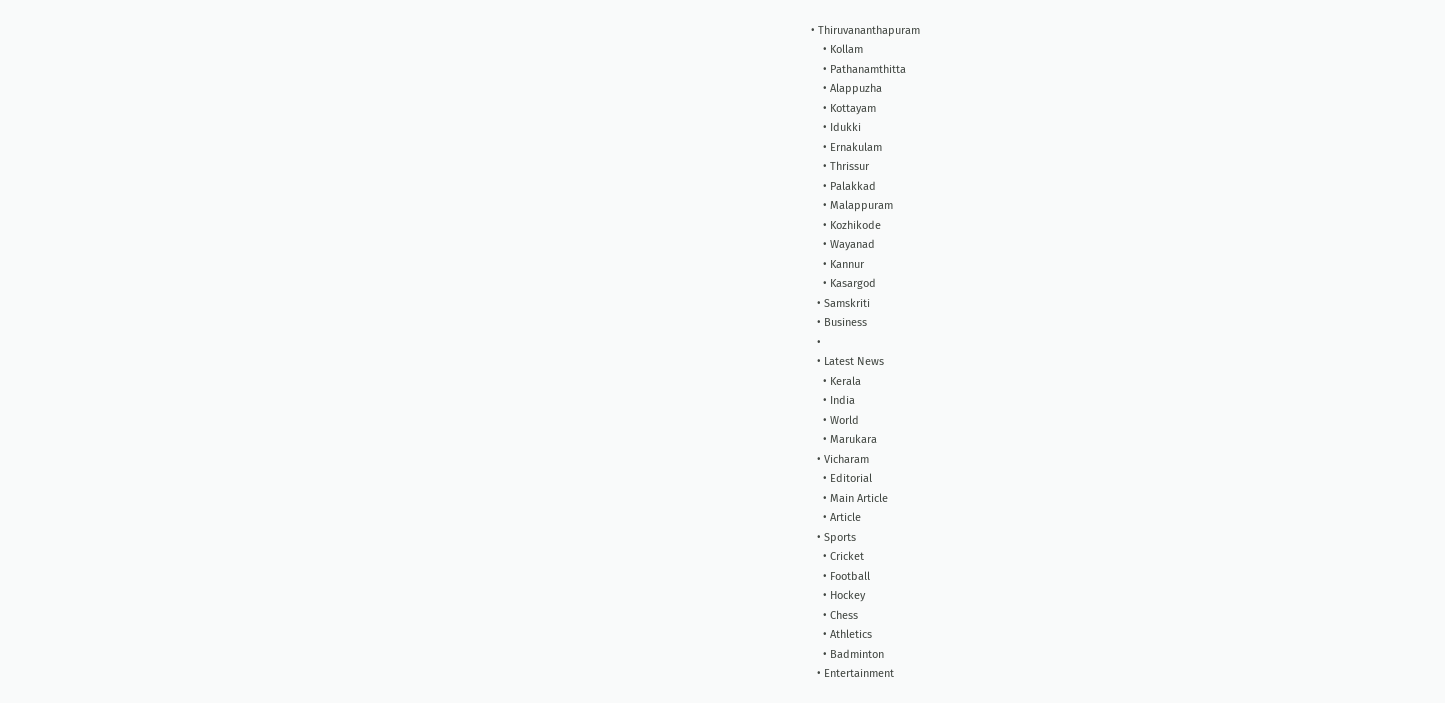• Thiruvananthapuram
    • Kollam
    • Pathanamthitta
    • Alappuzha
    • Kottayam
    • Idukki
    • Ernakulam
    • Thrissur
    • Palakkad
    • Malappuram
    • Kozhikode
    • Wayanad
    • Kannur
    • Kasargod
  • Samskriti
  • Business
  •
  • Latest News
    • Kerala
    • India
    • World
    • Marukara
  • Vicharam
    • Editorial
    • Main Article
    • Article
  • Sports
    • Cricket
    • Football
    • Hockey
    • Chess
    • Athletics
    • Badminton
  • Entertainment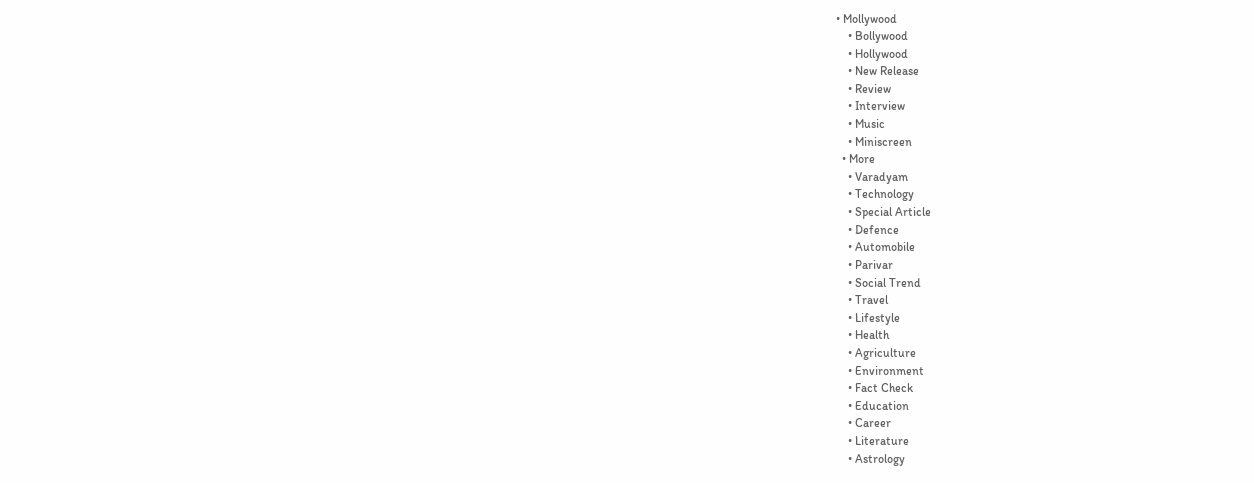• Mollywood
    • Bollywood
    • Hollywood
    • New Release
    • Review
    • Interview
    • Music
    • Miniscreen
  • More
    • Varadyam
    • Technology
    • Special Article
    • Defence
    • Automobile
    • Parivar
    • Social Trend
    • Travel
    • Lifestyle
    • Health
    • Agriculture
    • Environment
    • Fact Check
    • Education
    • Career
    • Literature
    • Astrology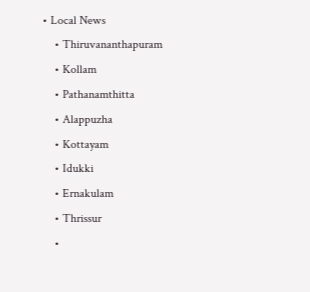• Local News
    • Thiruvananthapuram
    • Kollam
    • Pathanamthitta
    • Alappuzha
    • Kottayam
    • Idukki
    • Ernakulam
    • Thrissur
    •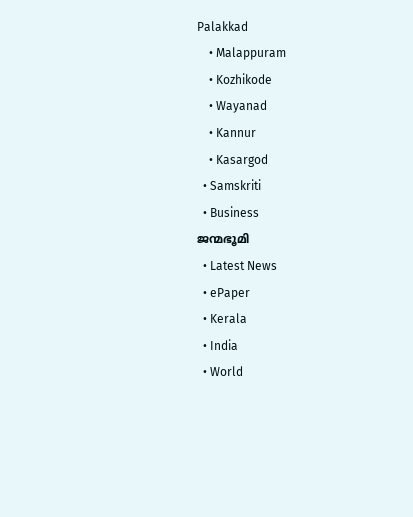Palakkad
    • Malappuram
    • Kozhikode
    • Wayanad
    • Kannur
    • Kasargod
  • Samskriti
  • Business
ജന്മഭൂമി
  • Latest News
  • ePaper
  • Kerala
  • India
  • World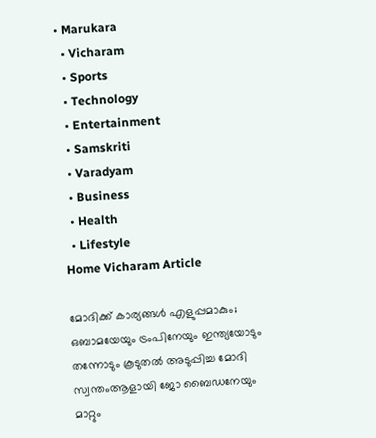• Marukara
  • Vicharam
  • Sports
  • Technology
  • Entertainment
  • Samskriti
  • Varadyam
  • Business
  • Health
  • Lifestyle
Home Vicharam Article

മോദിക്ക് കാര്യങ്ങള്‍ എളുപ്പമാകും; ഒബാമയേയും ട്രംപിനേയും ഇന്ത്യയോടും തന്നോടും കൂടുതല്‍ അടുപ്പിച്ച മോദി സ്വന്തംആളായി ജോ ബൈഡനേയും മാറ്റും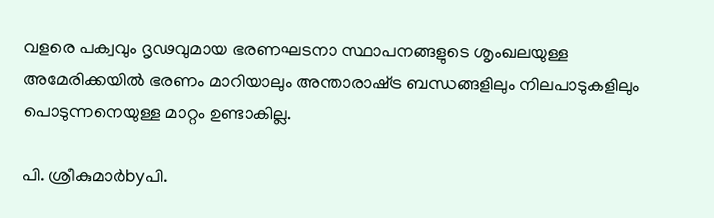വളരെ പക്വവും ദൃഢവുമായ ഭരണഘടനാ സ്ഥാപനങ്ങളുടെ ശൃംഖലയുള്ള അമേരിക്കയില്‍ ഭരണം മാറിയാലും അന്താരാഷ്‌ട്ര ബന്ധങ്ങളിലും നിലപാടുകളിലും പൊടുന്നനെയുള്ള മാറ്റം ഉണ്ടാകില്ല.

പി. ശ്രീകുമാര്‍byപി.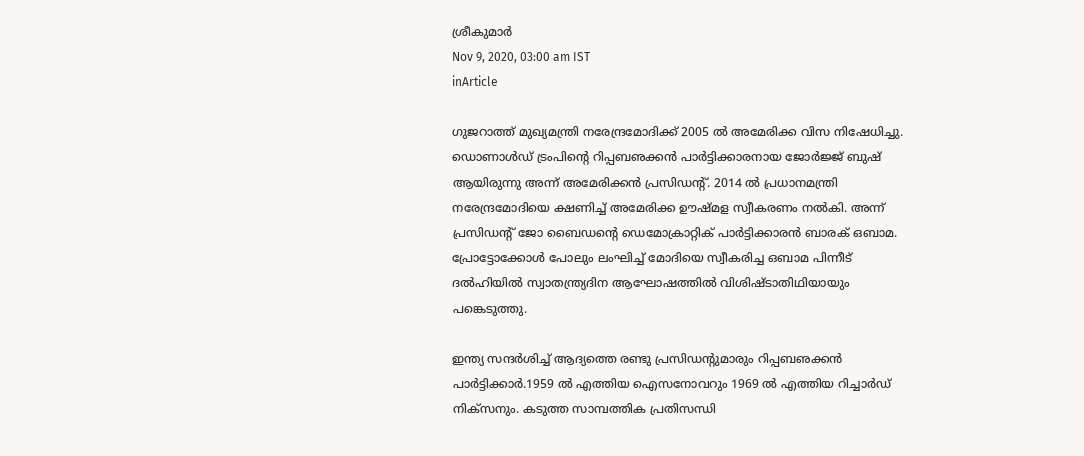ശ്രീകുമാര്‍
Nov 9, 2020, 03:00 am IST
inArticle

ഗുജറാത്ത് മുഖ്യമന്ത്രി നരേന്ദ്രമോദിക്ക് 2005 ല്‍ അമേരിക്ക വിസ നിഷേധിച്ചു. ഡൊണാള്‍ഡ് ട്രംപിന്റെ റിപ്പബഌക്കന്‍ പാര്‍ട്ടിക്കാരനായ ജോര്‍ജ്ജ് ബുഷ് ആയിരുന്നു അന്ന് അമേരിക്കന്‍ പ്രസിഡന്റ്. 2014 ല്‍ പ്രധാനമന്ത്രി നരേന്ദ്രമോദിയെ ക്ഷണിച്ച് അമേരിക്ക ഊഷ്മള സ്വീകരണം നല്‍കി. അന്ന് പ്രസിഡന്റ് ജോ ബൈഡന്റെ ഡെമോക്രാറ്റിക് പാര്‍ട്ടിക്കാരന്‍ ബാരക് ഒബാമ.  പ്രോട്ടോക്കോള്‍ പോലും ലംഘിച്ച് മോദിയെ സ്വീകരിച്ച ഒബാമ പിന്നീട് ദല്‍ഹിയില്‍ സ്വാതന്ത്ര്യദിന ആഘോഷത്തില്‍ വിശിഷ്ടാതിഥിയായും പങ്കെടുത്തു.

ഇന്ത്യ സന്ദര്‍ശിച്ച് ആദ്യത്തെ രണ്ടു പ്രസിഡന്റുമാരും റിപ്പബഌക്കന്‍ പാര്‍ട്ടിക്കാര്‍.1959 ല്‍ എത്തിയ ഐസനോവറും 1969 ല്‍ എത്തിയ റിച്ചാര്‍ഡ് നിക്സനും. കടുത്ത സാമ്പത്തിക പ്രതിസന്ധി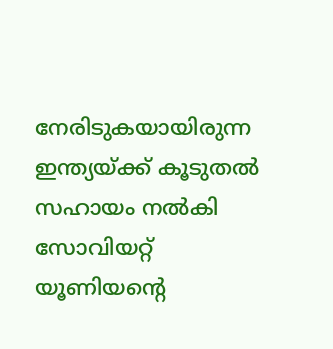നേരിടുകയായിരുന്ന ഇന്ത്യയ്‌ക്ക് കൂടുതല്‍ സഹായം നല്‍കി സോവിയറ്റ് യൂണിയന്റെ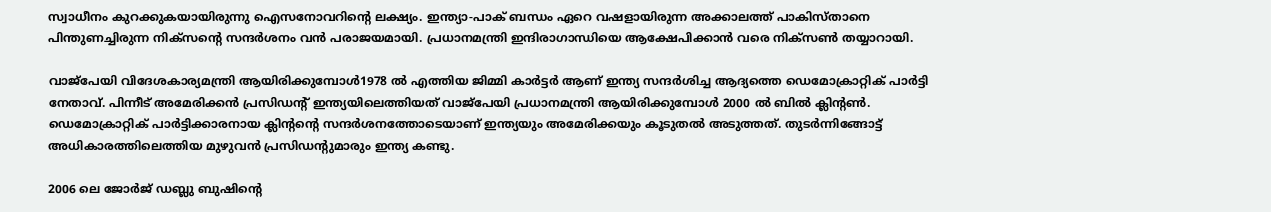സ്വാധീനം കുറക്കുകയായിരുന്നു ഐസനോവറിന്റെ ലക്ഷ്യം. ഇന്ത്യാ-പാക് ബന്ധം ഏറെ വഷളായിരുന്ന അക്കാലത്ത് പാകിസ്താനെ പിന്തുണച്ചിരുന്ന നിക്സന്റെ സന്ദര്‍ശനം വന്‍ പരാജയമായി. പ്രധാനമന്ത്രി ഇന്ദിരാഗാന്ധിയെ ആക്ഷേപിക്കാന്‍ വരെ നിക്‌സണ്‍ തയ്യാറായി.

വാജ്‌പേയി വിദേശകാര്യമന്ത്രി ആയിരിക്കുമ്പോള്‍1978 ല്‍ എത്തിയ ജിമ്മി കാര്‍ട്ടര്‍ ആണ് ഇന്ത്യ സന്ദര്‍ശിച്ച ആദ്യത്തെ ഡെമോക്രാറ്റിക് പാര്‍ട്ടി നേതാവ്. പിന്നീട് അമേരിക്കന്‍ പ്രസിഡന്റ് ഇന്ത്യയിലെത്തിയത് വാജ്‌പേയി പ്രധാനമന്ത്രി ആയിരിക്കുമ്പോള്‍ 2000 ല്‍ ബില്‍ ക്ലിന്റണ്‍. ഡെമോക്രാറ്റിക് പാര്‍ട്ടിക്കാരനായ ക്ലിന്റന്റെ സന്ദര്‍ശനത്തോടെയാണ് ഇന്ത്യയും അമേരിക്കയും കൂടുതല്‍ അടുത്തത്. തുടര്‍ന്നിങ്ങോട്ട് അധികാരത്തിലെത്തിയ മുഴുവന്‍ പ്രസിഡന്റുമാരും ഇന്ത്യ കണ്ടു.

2006 ലെ ജോര്‍ജ് ഡബ്ലു ബുഷിന്റെ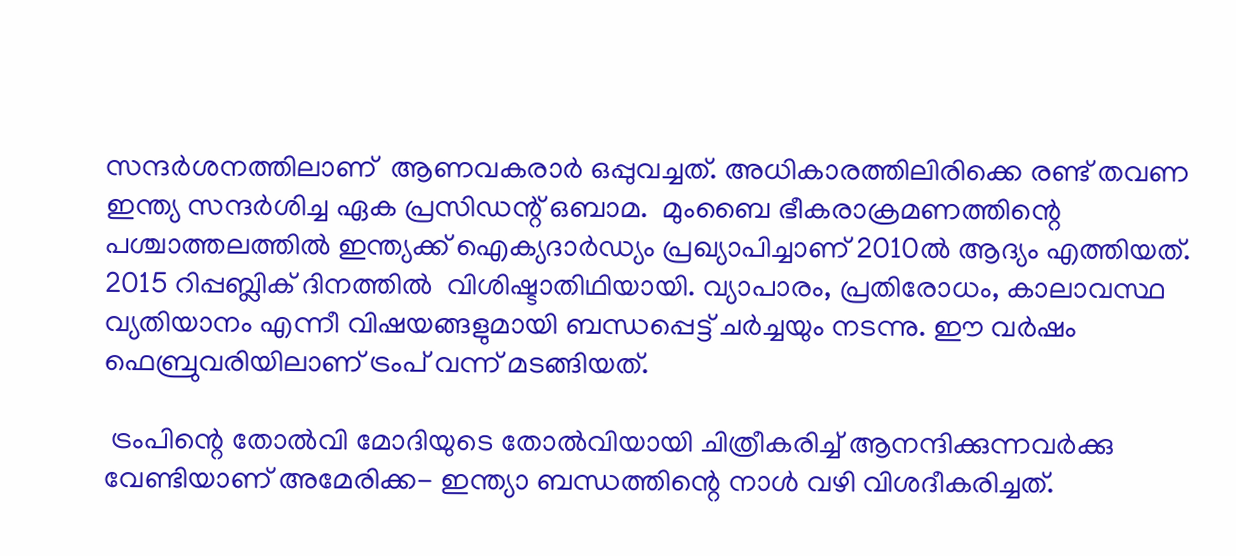സന്ദര്‍ശനത്തിലാണ്  ആണവകരാര്‍ ഒപ്പുവച്ചത്. അധികാരത്തിലിരിക്കെ രണ്ട് തവണ ഇന്ത്യ സന്ദര്‍ശിച്ച ഏക പ്രസിഡന്റ് ഒബാമ.  മുംബൈ ഭീകരാക്രമണത്തിന്റെ പശ്ചാത്തലത്തില്‍ ഇന്ത്യക്ക് ഐക്യദാര്‍ഡ്യം പ്രഖ്യാപിച്ചാണ് 2010ല്‍ ആദ്യം എത്തിയത്. 2015 റിപ്പബ്ലിക് ദിനത്തില്‍  വിശിഷ്ടാതിഥിയായി. വ്യാപാരം, പ്രതിരോധം, കാലാവസ്ഥ വ്യതിയാനം എന്നീ വിഷയങ്ങളുമായി ബന്ധപ്പെട്ട് ചര്‍ച്ചയും നടന്നു. ഈ വര്‍ഷം ഫെബ്രുവരിയിലാണ് ട്രംപ് വന്ന് മടങ്ങിയത്.

 ട്രംപിന്റെ തോല്‍വി മോദിയുടെ തോല്‍വിയായി ചിത്രീകരിച്ച് ആനന്ദിക്കുന്നവര്‍ക്കു വേണ്ടിയാണ് അമേരിക്ക- ഇന്ത്യാ ബന്ധത്തിന്റെ നാള്‍ വഴി വിശദീകരിച്ചത്.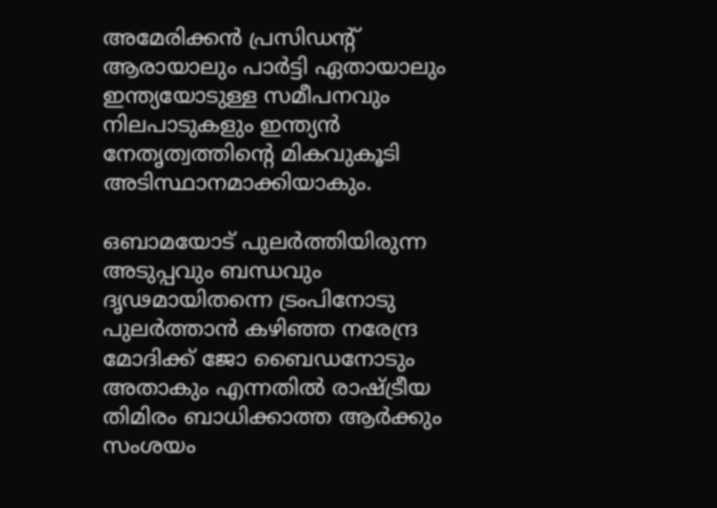അമേരിക്കന്‍ പ്രസിഡന്റ് ആരായാലും പാര്‍ട്ടി ഏതായാലും ഇന്ത്യയോടുള്ള സമീപനവും നിലപാടുകളും ഇന്ത്യന്‍ നേതൃത്വത്തിന്റെ മികവുകൂടി അടിസ്ഥാനമാക്കിയാകും.

ഒബാമയോട് പുലര്‍ത്തിയിരുന്ന അടുപ്പവും ബന്ധവും ദൃഢമായിതന്നെ ട്രംപിനോടു പുലര്‍ത്താന്‍ കഴിഞ്ഞ നരേന്ദ്ര മോദിക്ക് ജോ ബൈഡനോടും അതാകും എന്നതില്‍ രാഷ്‌ട്രീയ തിമിരം ബാധിക്കാത്ത ആര്‍ക്കും സംശയം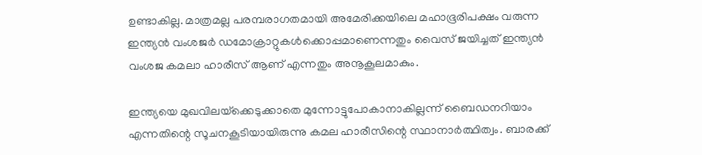ഉണ്ടാകില്ല. മാത്രമല്ല പരമ്പരാഗതമായി അമേരിക്കയിലെ മഹാഭൂരിപക്ഷം വരുന്ന ഇന്ത്യന്‍ വംശജര്‍ ഡമോക്രാറ്റുകള്‍ക്കൊപ്പമാണെന്നതും വൈസ് ജയിച്ചത് ഇന്ത്യന്‍ വംശജ കമലാ ഹാരീസ് ആണ് എന്നതും അനൂകൂലമാകും.

ഇന്ത്യയെ മുഖവിലയ്‌ക്കെടുക്കാതെ മുന്നോട്ടുപോകാനാകില്ലന്ന് ബൈഡനറിയാം എന്നതിന്റെ സൂചനകൂടിയായിരുന്നു കമല ഹാരീസിന്റെ സ്ഥാനാര്‍ത്ഥിത്വം. ബാരക്ക്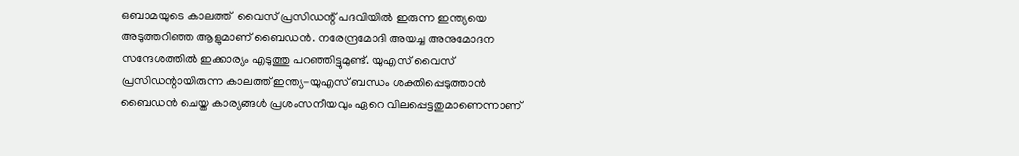ഒബാമയുടെ കാലത്ത്  വൈസ് പ്രസിഡന്റ് പദവിയില്‍ ഇരുന്ന ഇന്ത്യയെ അടുത്തറിഞ്ഞ ആളുമാണ് ബൈഡന്‍. നരേന്ദ്രമോദി അയച്ച അനുമോദന സന്ദേശത്തില്‍ ഇക്കാര്യം എടുത്തു പറഞ്ഞിട്ടുമുണ്ട്. യുഎസ് വൈസ് പ്രസിഡന്റായിരുന്ന കാലത്ത് ഇന്ത്യ-യുഎസ് ബന്ധം ശക്തിപ്പെടുത്താന്‍ ബൈഡന്‍ ചെയ്ത കാര്യങ്ങള്‍ പ്രശംസനീയവും ഏറെ വിലപ്പെട്ടതുമാണെന്നാണ്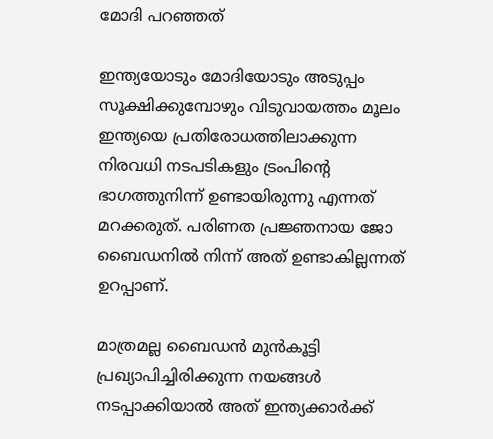മോദി പറഞ്ഞത്

ഇന്ത്യയോടും മോദിയോടും അടുപ്പം സൂക്ഷിക്കുമ്പോഴും വിടുവായത്തം മൂലം ഇന്ത്യയെ പ്രതിരോധത്തിലാക്കുന്ന നിരവധി നടപടികളും ട്രംപിന്റെ ഭാഗത്തുനിന്ന് ഉണ്ടായിരുന്നു എന്നത് മറക്കരുത്. പരിണത പ്രജ്ഞനായ ജോ ബൈഡനില്‍ നിന്ന് അത് ഉണ്ടാകില്ലന്നത് ഉറപ്പാണ്.

മാത്രമല്ല ബൈഡന്‍ മുന്‍കൂട്ടി പ്രഖ്യാപിച്ചിരിക്കുന്ന നയങ്ങള്‍ നടപ്പാക്കിയാല്‍ അത് ഇന്ത്യക്കാര്‍ക്ക്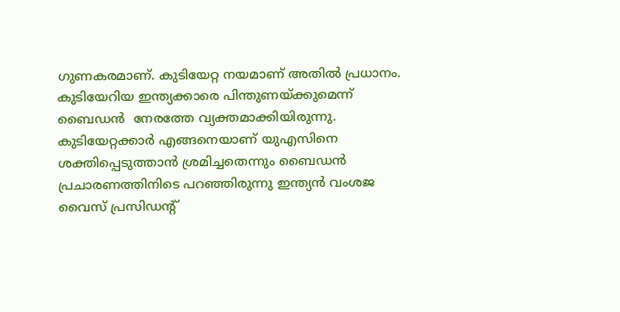ഗുണകരമാണ്. കുടിയേറ്റ നയമാണ് അതില്‍ പ്രധാനം. കുടിയേറിയ ഇന്ത്യക്കാരെ പിന്തുണയ്‌ക്കുമെന്ന് ബൈഡന്‍  നേരത്തേ വ്യക്തമാക്കിയിരുന്നു. കുടിയേറ്റക്കാര്‍ എങ്ങനെയാണ് യുഎസിനെ ശക്തിപ്പെടുത്താന്‍ ശ്രമിച്ചതെന്നും ബൈഡന്‍ പ്രചാരണത്തിനിടെ പറഞ്ഞിരുന്നു ഇന്ത്യന്‍ വംശജ വൈസ് പ്രസിഡന്റ്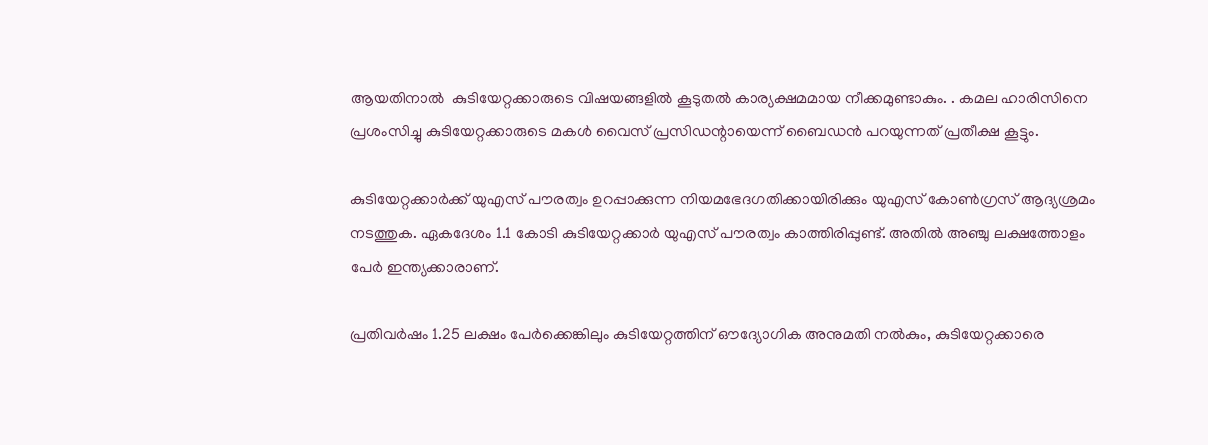ആയതിനാല്‍  കുടിയേറ്റക്കാരുടെ വിഷയങ്ങളില്‍ കൂടുതല്‍ കാര്യക്ഷമമായ നീക്കമുണ്ടാകും. . കമല ഹാരിസിനെ  പ്രശംസിച്ചു കുടിയേറ്റക്കാരുടെ മകള്‍ വൈസ് പ്രസിഡന്റായെന്ന് ബൈഡന്‍ പറയുന്നത് പ്രതീക്ഷ കൂട്ടും.

കുടിയേറ്റക്കാര്‍ക്ക് യുഎസ് പൗരത്വം ഉറപ്പാക്കുന്ന നിയമഭേദഗതിക്കായിരിക്കും യുഎസ് കോണ്‍ഗ്രസ് ആദ്യശ്രമം നടത്തുക. ഏകദേശം 1.1 കോടി കുടിയേറ്റക്കാര്‍ യുഎസ് പൗരത്വം കാത്തിരിപ്പുണ്ട്. അതില്‍ അഞ്ചു ലക്ഷത്തോളം പേര്‍ ഇന്ത്യക്കാരാണ്.

പ്രതിവര്‍ഷം 1.25 ലക്ഷം പേര്‍ക്കെങ്കിലും കുടിയേറ്റത്തിന് ഔദ്യോഗിക അനുമതി നല്‍കും, കുടിയേറ്റക്കാരെ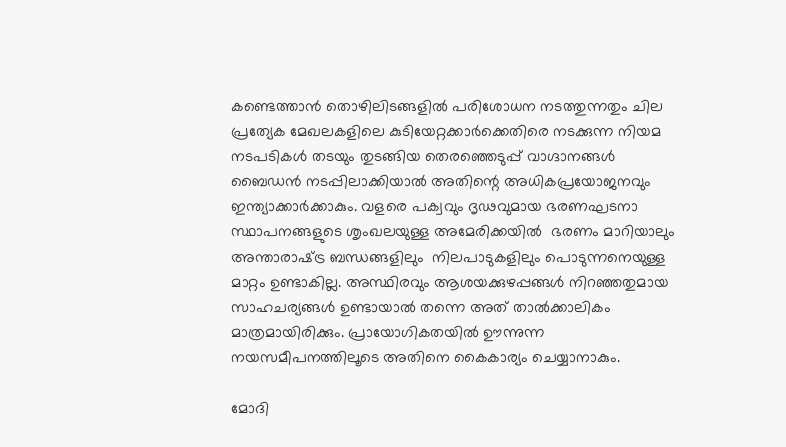കണ്ടെത്താന്‍ തൊഴിലിടങ്ങളില്‍ പരിശോധന നടത്തുന്നതും ചില പ്രത്യേക മേഖലകളിലെ കുടിയേറ്റക്കാര്‍ക്കെതിരെ നടക്കുന്ന നിയമ നടപടികള്‍ തടയും തുടങ്ങിയ തെരഞ്ഞെടുപ്പ് വാഗ്ദാനങ്ങള്‍ ബൈഡന്‍ നടപ്പിലാക്കിയാല്‍ അതിന്റെ അധികപ്രയോജനവും ഇന്ത്യാക്കാര്‍ക്കാകും. വളരെ പക്വവും ദൃഢവുമായ ഭരണഘടനാ സ്ഥാപനങ്ങളുടെ ശൃംഖലയുള്ള അമേരിക്കയില്‍  ഭരണം മാറിയാലും  അന്താരാഷ്‌ട്ര ബന്ധങ്ങളിലും  നിലപാടുകളിലും പൊടുന്നനെയുള്ള മാറ്റം ഉണ്ടാകില്ല. അസ്ഥിരവും ആശയക്കുഴപ്പങ്ങള്‍ നിറഞ്ഞതുമായ സാഹചര്യങ്ങള്‍ ഉണ്ടായാല്‍ തന്നെ അത് താല്‍ക്കാലികം മാത്രമായിരിക്കും. പ്രായോഗികതയില്‍ ഊന്നുന്ന നയസമീപനത്തിലൂടെ അതിനെ കൈകാര്യം ചെയ്യാനാകും.

മോദി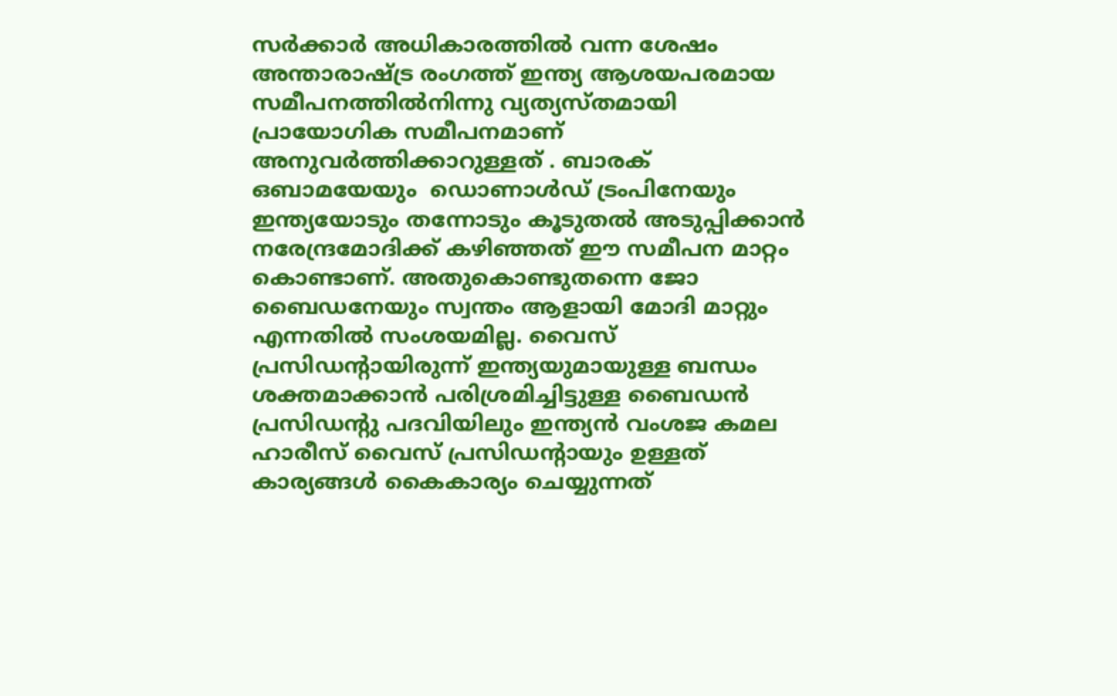സര്‍ക്കാര്‍ അധികാരത്തില്‍ വന്ന ശേഷം അന്താരാഷ്‌ട്ര രംഗത്ത് ഇന്ത്യ ആശയപരമായ സമീപനത്തില്‍നിന്നു വ്യത്യസ്തമായി പ്രായോഗിക സമീപനമാണ് അനുവര്‍ത്തിക്കാറുള്ളത് . ബാരക് ഒബാമയേയും  ഡൊണാള്‍ഡ് ട്രംപിനേയും  ഇന്ത്യയോടും തന്നോടും കൂടുതല്‍ അടുപ്പിക്കാന്‍ നരേന്ദ്രമോദിക്ക് കഴിഞ്ഞത് ഈ സമീപന മാറ്റം കൊണ്ടാണ്. അതുകൊണ്ടുതന്നെ ജോ ബൈഡനേയും സ്വന്തം ആളായി മോദി മാറ്റും എന്നതില്‍ സംശയമില്ല. വൈസ് പ്രസിഡന്റായിരുന്ന് ഇന്ത്യയുമായുള്ള ബന്ധം ശക്തമാക്കാന്‍ പരിശ്രമിച്ചിട്ടുള്ള ബൈഡന്‍ പ്രസിഡന്റു പദവിയിലും ഇന്ത്യന്‍ വംശജ കമല ഹാരീസ് വൈസ് പ്രസിഡന്റായും ഉള്ളത്  കാര്യങ്ങള്‍ കൈകാര്യം ചെയ്യുന്നത്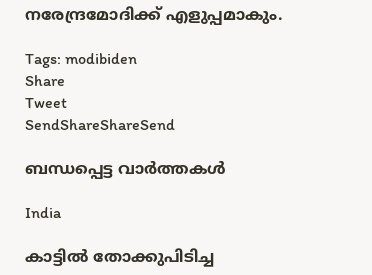നരേന്ദ്രമോദിക്ക് എളുപ്പമാകും.

Tags: modibiden
Share
Tweet
SendShareShareSend

ബന്ധപ്പെട്ട വാര്‍ത്തകള്‍

India

കാട്ടില്‍ തോക്കുപിടിച്ച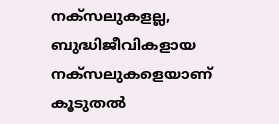നക്സലുകളല്ല, ബുദ്ധിജീവികളായ നക്സലുകളെയാണ് കൂടുതല്‍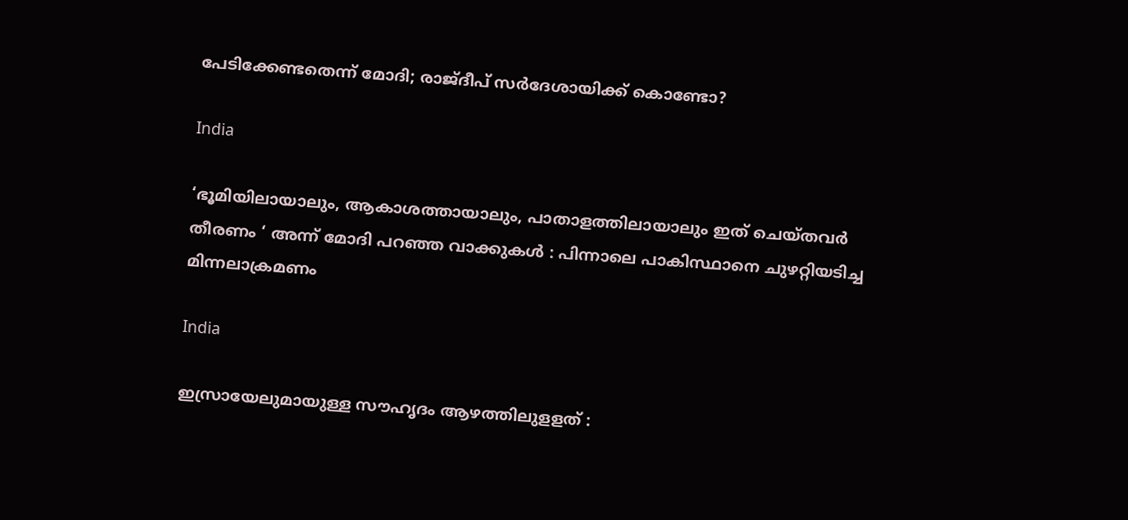പേടിക്കേണ്ടതെന്ന് മോദി; രാജ്ദീപ് സര്‍ദേശായിക്ക് കൊണ്ടോ?

India

‘ഭൂമിയിലായാലും, ആകാശത്തായാലും, പാതാളത്തിലായാലും ഇത് ചെയ്തവർ തീരണം ‘ അന്ന് മോദി പറഞ്ഞ വാക്കുകൾ : പിന്നാലെ പാകിസ്ഥാനെ ചുഴറ്റിയടിച്ച മിന്നലാക്രമണം

India

ഇസ്രായേലുമായുള്ള സൗഹൃദം ആഴത്തിലുളളത് :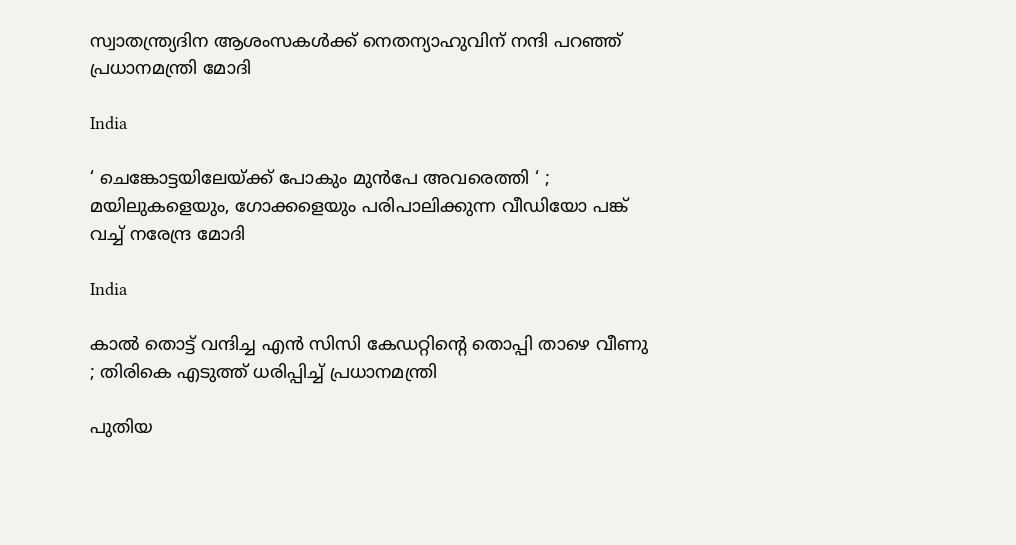സ്വാതന്ത്ര്യദിന ആശംസകൾക്ക് നെതന്യാഹുവിന് നന്ദി പറഞ്ഞ് പ്രധാനമന്ത്രി മോദി

India

‘ ചെങ്കോട്ടയിലേയ്‌ക്ക് പോകും മുൻപേ അവരെത്തി ‘ ; മയിലുകളെയും, ഗോക്കളെയും പരിപാലിക്കുന്ന വീഡിയോ പങ്ക് വച്ച് നരേന്ദ്ര മോദി

India

കാൽ തൊട്ട് വന്ദിച്ച എൻ സിസി കേഡറ്റിന്റെ തൊപ്പി താഴെ വീണു ; തിരികെ എടുത്ത് ധരിപ്പിച്ച് പ്രധാനമന്ത്രി

പുതിയ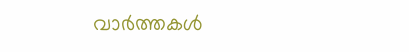വാര്‍ത്തകള്‍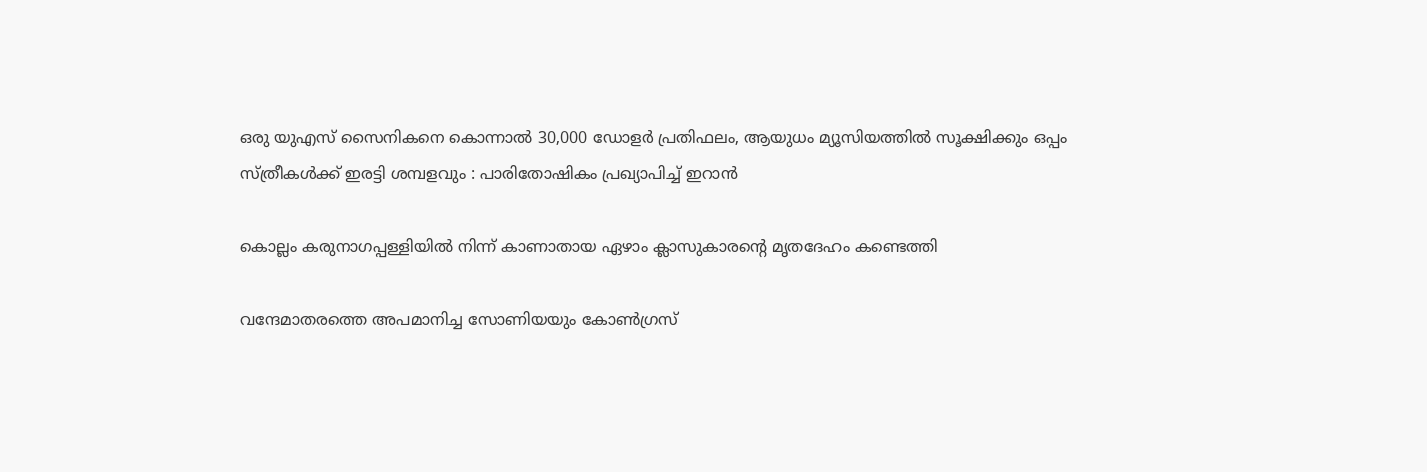ഒരു യുഎസ് സൈനികനെ കൊന്നാൽ 30,000 ഡോളർ പ്രതിഫലം, ആയുധം മ്യൂസിയത്തിൽ സൂക്ഷിക്കും ഒപ്പം സ്ത്രീകൾക്ക് ഇരട്ടി ശമ്പളവും : പാരിതോഷികം പ്രഖ്യാപിച്ച് ഇറാൻ

കൊല്ലം കരുനാഗപ്പള്ളിയില്‍ നിന്ന് കാണാതായ ഏഴാം ക്ലാസുകാരന്റെ മൃതദേഹം കണ്ടെത്തി

വന്ദേമാതരത്തെ അപമാനിച്ച സോണിയയും കോൺഗ്രസ്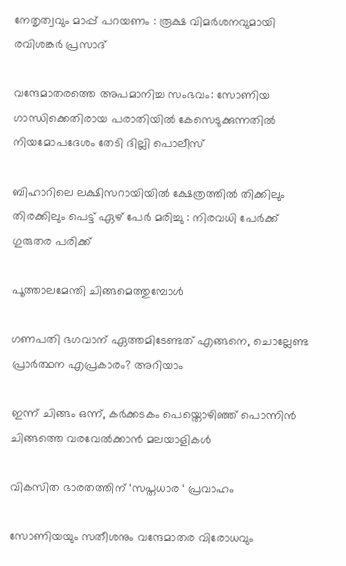നേതൃത്വവും മാപ്പ് പറയണം : രൂക്ഷ വിമർശനവുമായി രവിശങ്കർ പ്രസാദ്

വന്ദേമാതരത്തെ അപമാനിച്ച സംഭവം: സോണിയ ഗാന്ധിക്കെതിരായ പരാതിയിൽ കേസെടുക്കുന്നതിൽ നിയമോപദേശം തേടി ദില്ലി പൊലീസ്

ബിഹാറിലെ ലക്ഷിസറായിയിൽ ക്ഷേത്രത്തിൽ തിക്കിലും തിരക്കിലും പെട്ട് ഏഴ് പേർ മരിച്ചു : നിരവധി പേർക്ക് ഗുരുതര പരിക്ക്

പൂത്താലമേന്തി ചിങ്ങമെത്തുമ്പോള്‍

ഗണപതി ഭഗവാന് ഏത്തമിടേണ്ടത് എങ്ങനെ, ചൊല്ലേണ്ട പ്രാർത്ഥന എപ്രകാരം? അറിയാം

ഇന്ന് ചിങ്ങം ഒന്ന്, കർക്കടകം പെയ്തൊഴിഞ്ഞ് പൊന്നിൻ ചിങ്ങത്തെ വരവേൽക്കാൻ മലയാളികൾ

വികസിത ഭാരതത്തിന് ‘സപ്തധാര ‘ പ്രവാഹം

സോണിയയും സതീശനും വന്ദേമാതര വിരോധവും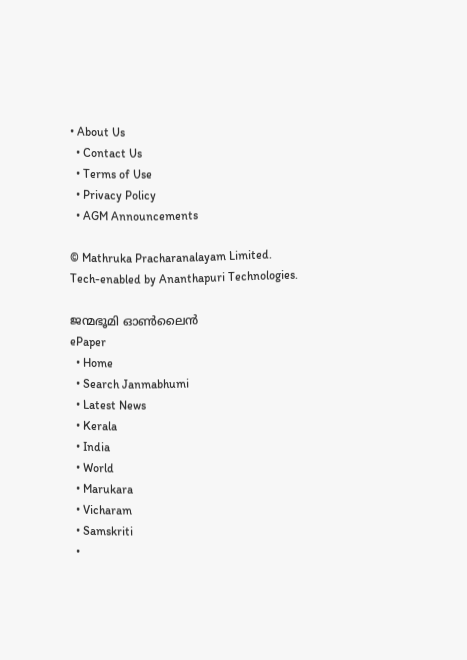• About Us
  • Contact Us
  • Terms of Use
  • Privacy Policy
  • AGM Announcements

© Mathruka Pracharanalayam Limited.
Tech-enabled by Ananthapuri Technologies.

ജന്മഭൂമി ഓണ്‍ലൈന്‍
ePaper
  • Home
  • Search Janmabhumi
  • Latest News
  • Kerala
  • India
  • World
  • Marukara
  • Vicharam
  • Samskriti
  •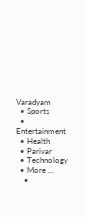Varadyam
  • Sports
  • Entertainment
  • Health
  • Parivar
  • Technology
  • More …
    •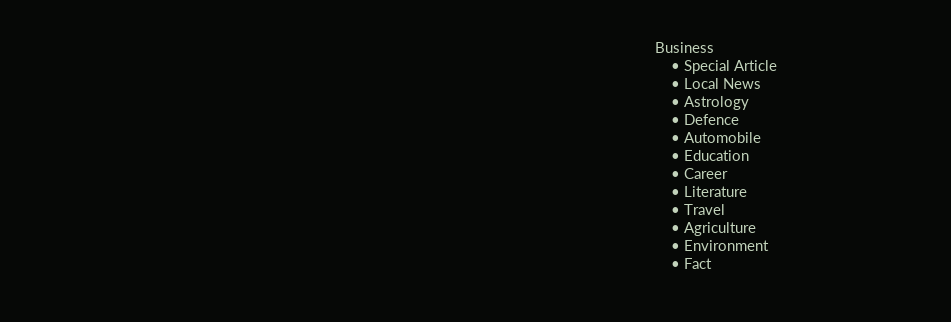Business
    • Special Article
    • Local News
    • Astrology
    • Defence
    • Automobile
    • Education
    • Career
    • Literature
    • Travel
    • Agriculture
    • Environment
    • Fact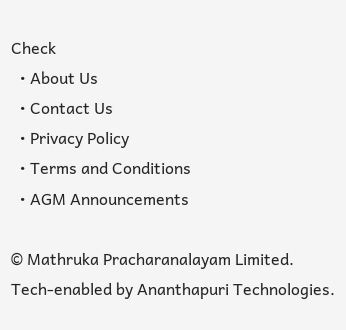Check
  • About Us
  • Contact Us
  • Privacy Policy
  • Terms and Conditions
  • AGM Announcements

© Mathruka Pracharanalayam Limited.
Tech-enabled by Ananthapuri Technologies.